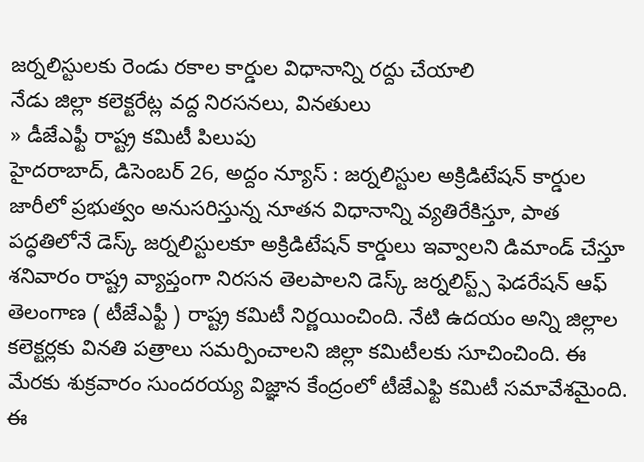జర్నలిస్టులకు రెండు రకాల కార్డుల విధానాన్ని రద్దు చేయాలి
నేడు జిల్లా కలెక్టరేట్ల వద్ద నిరసనలు, వినతులు
» డీజేఎఫ్టీ రాష్ట్ర కమిటీ పిలుపు
హైదరాబాద్, డిసెంబర్ 26, అద్దం న్యూస్ : జర్నలిస్టుల అక్రిడిటేషన్ కార్డుల జారీలో ప్రభుత్వం అనుసరిస్తున్న నూతన విధానాన్ని వ్యతిరేకిస్తూ, పాత పద్ధతిలోనే డెస్క్ జర్నలిస్టులకూ అక్రిడిటేషన్ కార్డులు ఇవ్వాలని డిమాండ్ చేస్తూ శనివారం రాష్ట్ర వ్యాప్తంగా నిరసన తెలపాలని డెస్క్ జర్నలిస్ట్స్ ఫెడరేషన్ ఆఫ్ తెలంగాణ ( టీజేఎఫ్టీ ) రాష్ట్ర కమిటీ నిర్ణయించింది. నేటి ఉదయం అన్ని జిల్లాల కలెక్టర్లకు వినతి పత్రాలు సమర్పించాలని జిల్లా కమిటీలకు సూచించింది. ఈ మేరకు శుక్రవారం సుందరయ్య విజ్ఞాన కేంద్రంలో టీజేఎఫ్టి కమిటీ సమావేశమైంది. ఈ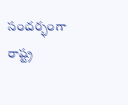సందర్భంగా రాష్ట్ర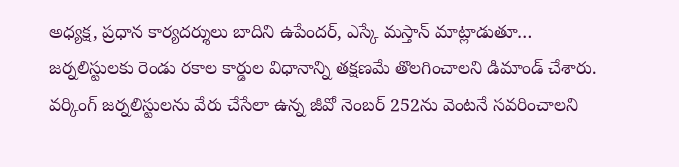అధ్యక్ష, ప్రధాన కార్యదర్శులు బాదిని ఉపేందర్, ఎస్కే మస్తాన్ మాట్లాడుతూ… జర్నలిస్టులకు రెండు రకాల కార్డుల విధానాన్ని తక్షణమే తొలగించాలని డిమాండ్ చేశారు. వర్కింగ్ జర్నలిస్టులను వేరు చేసేలా ఉన్న జీవో నెంబర్ 252ను వెంటనే సవరించాలని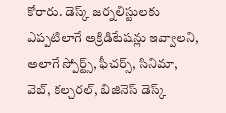కోరారు. డెస్క్ జర్నలిస్టులకు ఎప్పటిలాగే అక్రిడిటేషన్లు ఇవ్వాలని, అలాగే స్పోర్ట్స్, ఫీచర్స్, సినిమా, వెబ్, కల్చరల్, బిజినెస్ డెస్క్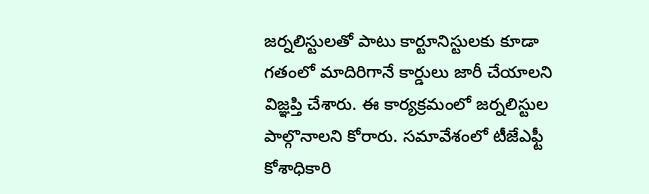జర్నలిస్టులతో పాటు కార్టూనిస్టులకు కూడా గతంలో మాదిరిగానే కార్డులు జారీ చేయాలని విజ్ఞప్తి చేశారు. ఈ కార్యక్రమంలో జర్నలిస్టుల పాల్గొనాలని కోరారు. సమావేశంలో టీజేఎఫ్టీ కోశాధికారి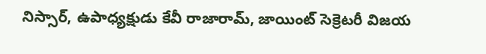నిస్సార్, ఉపాధ్యక్షుడు కేవీ రాజారామ్, జాయింట్ సెక్రెటరీ విజయ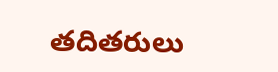తదితరులు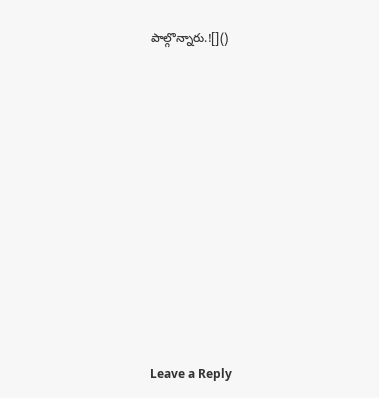పాల్గొన్నారు.![]()













Leave a Reply